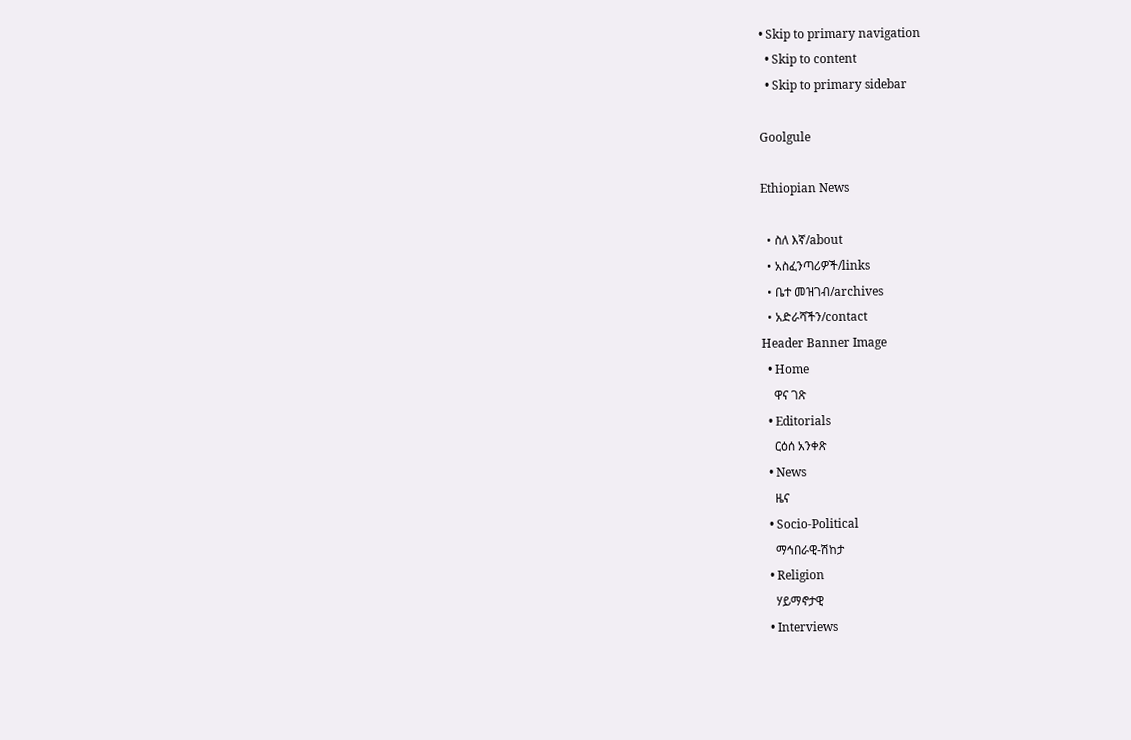• Skip to primary navigation
  • Skip to content
  • Skip to primary sidebar

Goolgule

Ethiopian News

  • ስለ እኛ/about
  • አስፈንጣሪዎች/links
  • ቤተ መዝገብ/archives
  • አድራሻችን/contact
Header Banner Image
  • Home
    ዋና ገጽ
  • Editorials
    ርዕሰ አንቀጽ
  • News
    ዜና
  • Socio-Political
    ማኅበራዊ-ሽከታ
  • Religion
    ሃይማኖታዊ
  • Interviews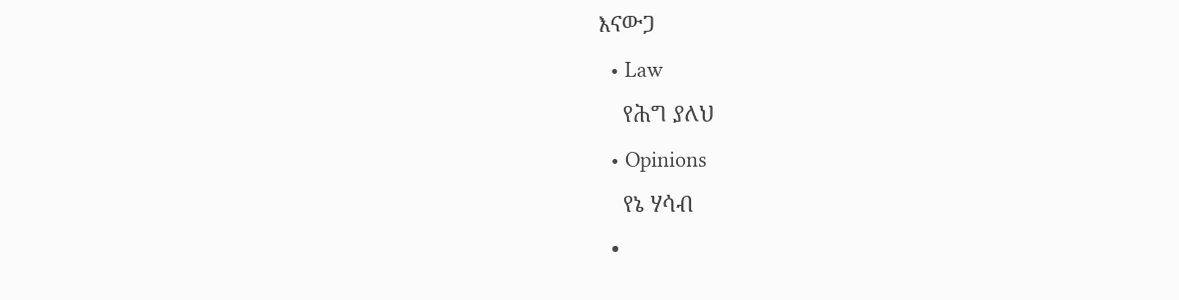እናውጋ
  • Law
    የሕግ ያለህ
  • Opinions
    የኔ ሃሳብ
  •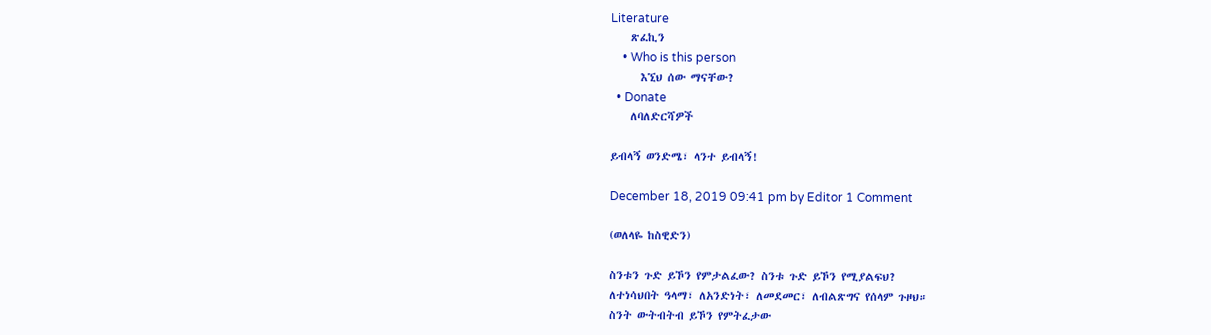Literature
    ጽፈኪን
    • Who is this person
      እኚህ ሰው ማናቸው?
  • Donate
    ለባለድርሻዎች

ይብላኝ ወንድሜ፣ ላንተ ይብላኝ!

December 18, 2019 09:41 pm by Editor 1 Comment

(ወለላዬ ከስዊድን)

ስንቱን ጉድ ይኾን የምታልፈው? ስንቱ ጉድ ይኾን የሚያልፍህ?
ለተነሳህበት ዓላማ፣ ለአንድነት፣ ለመደመር፣ ለብልጽግና የሰላም ጉዞህ።
ስንት ውትብትብ ይኾን የምትፈታው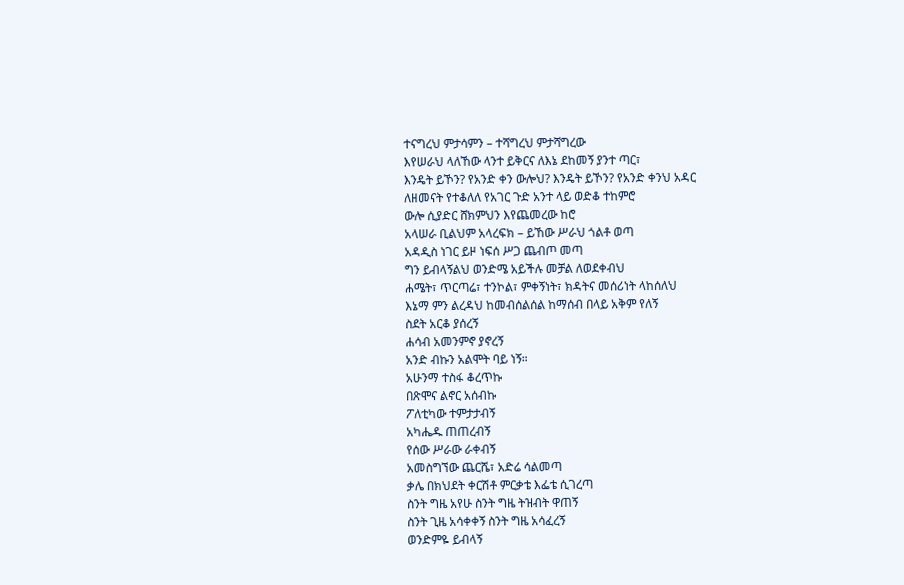ተናግረህ ምታሳምን – ተሻግረህ ምታሻግረው
እየሠራህ ላለኸው ላንተ ይቅርና ለእኔ ደከመኝ ያንተ ጣር፣
እንዴት ይኾን? የአንድ ቀን ውሎህ? እንዴት ይኾን? የአንድ ቀንህ አዳር
ለዘመናት የተቆለለ የአገር ጉድ አንተ ላይ ወድቆ ተከምሮ
ውሎ ሲያድር ሸክምህን እየጨመረው ከሮ
አላሠራ ቢልህም አላረፍክ – ይኸው ሥራህ ጎልቶ ወጣ
አዳዲስ ነገር ይዞ ነፍሰ ሥጋ ጨብጦ መጣ
ግን ይብላኝልህ ወንድሜ አይችሉ መቻል ለወደቀብህ
ሐሜት፣ ጥርጣሬ፣ ተንኮል፣ ምቀኝነት፣ ክዳትና መሰሪነት ላከሰለህ
እኔማ ምን ልረዳህ ከመብሰልሰል ከማሰብ በላይ አቅም የለኝ
ስደት አርቆ ያሰረኝ
ሐሳብ አመንምኖ ያኖረኝ
አንድ ብኩን አልሞት ባይ ነኝ።
አሁንማ ተስፋ ቆረጥኩ
በጽሞና ልኖር አሰብኩ
ፖለቲካው ተምታታብኝ
አካሔዱ ጠጠረብኝ
የሰው ሥራው ራቀብኝ
አመስግኘው ጨርሼ፣ አድሬ ሳልመጣ
ቃሌ በክህደት ቀርሽቶ ምርቃቴ እፌቴ ሲገረጣ
ስንት ግዜ አየሁ ስንት ግዜ ትዝብት ዋጠኝ
ስንት ጊዜ አሳቀቀኝ ስንት ግዜ አሳፈረኝ
ወንድምዬ ይብላኝ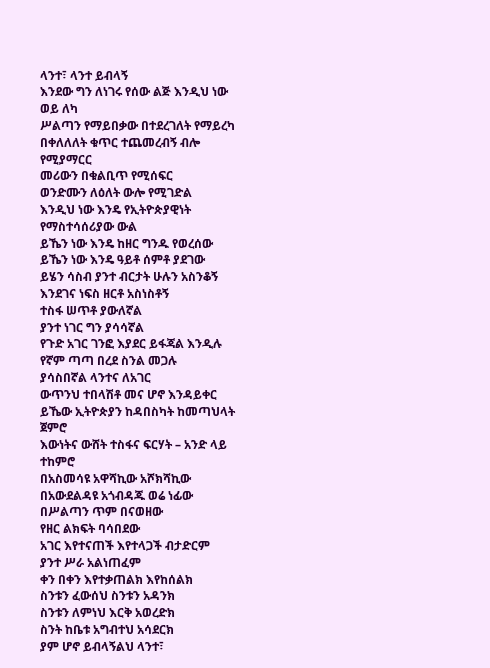ላንተ፣ ላንተ ይብላኝ
እንደው ግን ለነገሩ የሰው ልጅ እንዲህ ነው ወይ ለካ
ሥልጣን የማይበቃው በተደረገለት የማይረካ
በቀለለለት ቁጥር ተጨመረብኝ ብሎ የሚያማርር
መሪውን በቁልቢጥ የሚሰፍር
ወንድሙን ለዕለት ውሎ የሚገድል
እንዲህ ነው እንዴ የኢትዮጵያዊነት የማስተሳሰሪያው ውል
ይኼን ነው እንዴ ከዘር ግንዱ የወረሰው
ይኼን ነው እንዴ ዓይቶ ሰምቶ ያደገው
ይሄን ሳስብ ያንተ ብርታት ሁሉን አስንቆኝ
እንደገና ነፍስ ዘርቶ አስነስቶኝ
ተስፋ ሠጥቶ ያውለኛል
ያንተ ነገር ግን ያሳሳኛል
የጉድ አገር ገንፎ እያደር ይፋጃል እንዲሉ
የኛም ጣጣ በረደ ስንል መጋሉ
ያሳስበኛል ላንተና ለአገር
ውጥንህ ተበላሽቶ መና ሆኖ እንዳይቀር
ይኼው ኢትዮጵያን ከዳበስካት ከመጣህላት ጀምሮ
እውነትና ውሸት ተስፋና ፍርሃት – አንድ ላይ ተከምሮ
በአስመሳዩ አዋሻኪው አሾክሻኪው
በአውደልዳዩ አጎብዳጁ ወሬ ነፊው
በሥልጣን ጥም በናወዘው
የዘር ልክፍት ባሳበደው
አገር እየተናጠች እየተላጋች ብታድርም
ያንተ ሥራ አልነጠፈም
ቀን በቀን እየተቃጠልክ እየከሰልክ
ስንቱን ፈውሰህ ስንቱን አዳንክ
ስንቱን ለምነህ እርቅ አወረድክ
ስንት ከቤቱ አግብተህ አሳደርክ
ያም ሆኖ ይብላኝልህ ላንተ፣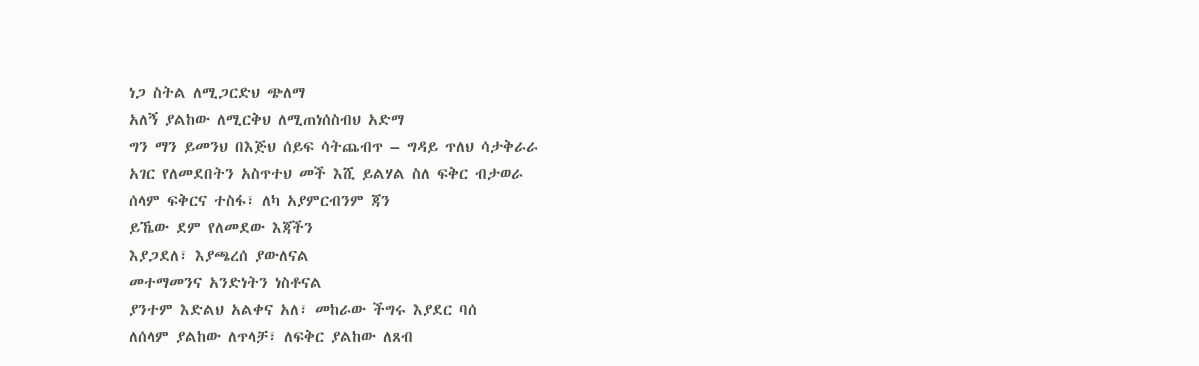ነጋ ስትል ለሚጋርድህ ጭለማ
አለኝ ያልከው ለሚርቅህ ለሚጠነሰስብህ አድማ
ግን ማን ይመንህ በእጅህ ሰይፍ ሳትጨብጥ – ግዳይ ጥለህ ሳታቅራራ
አገር የለመደበትን አስጥተህ መች እሺ ይልሃል ስለ ፍቅር ብታወራ
ሰላም ፍቅርና ተስፋ፣ ለካ አያምርብንም ጃን
ይኼው ደም የለመደው እጃችን
እያጋደለ፣ እያጫረሰ ያውለናል
መተማመንና አንድነትን ነስቶናል
ያንተም እድልህ አልቀና አለ፣ መከራው ችግሩ እያደር ባሰ
ለሰላም ያልከው ለጥላቻ፣ ለፍቅር ያልከው ለጸብ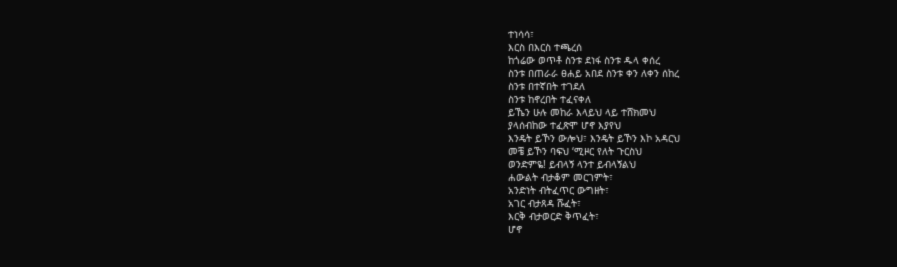ተነሳሳ፣
እርስ በእርስ ተጫረሰ
ከጎሬው ወጥቶ ስንቱ ደነፋ ስንቱ ዱላ ቀሰረ
ስንቱ በጠራራ ፀሐይ አበደ ስንቱ ቀን ለቀን ሰከረ
ስንቱ በተኛበት ተገደለ
ስንቱ ከኖረበት ተፈናቀለ
ይኼን ሁሉ መከራ እላይህ ላይ ተሸክመህ
ያላሰብከው ተፈጽሞ ሆኖ እያየህ
እንዴት ይኾን ውሎህ፣ እንዴት ይኾን እኮ አዳርህ
መቼ ይኾን ባፍህ ‘ሚዞር የለት ጉርስህ
ወንድምዬ! ይብላኝ ላንተ ይብላኝልህ
ሐውልት ብታቆም መርገምት፣
አንድነት ብትፈጥር ውግዘት፣
አገር ብታጸዳ ሹፈት፣
እርቅ ብታወርድ ቅጥፈት፣
ሆኖ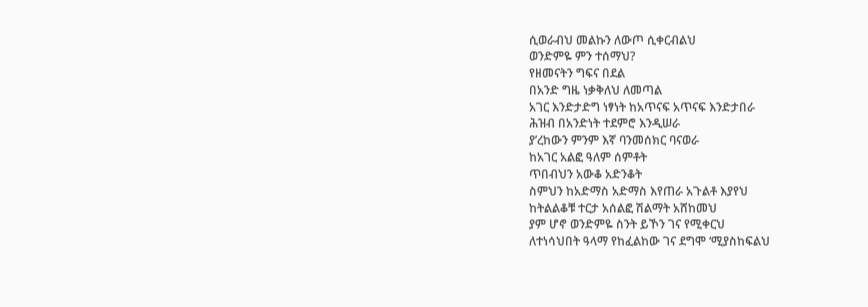ሲወራብህ መልኩን ለውጦ ሲቀርብልህ
ወንድምዬ ምን ተሰማህ?
የዘመናትን ግፍና በደል
በአንድ ግዜ ነቃቅለህ ለመጣል
አገር እንድታድግ ነፃነት ከአጥናፍ አጥናፍ እንድታበራ
ሕዝብ በአንድነት ተደምሮ እንዲሠራ
ያ’ረከውን ምንም እኛ ባንመሰክር ባናወራ
ከአገር አልፎ ዓለም ሰምቶት
ጥበብህን አውቆ አድንቆት
ስምህን ከአድማስ አድማስ እየጠራ አጉልቶ እያየህ
ከትልልቆቹ ተርታ አሰልፎ ሽልማት አሸከመህ
ያም ሆኖ ወንድምዬ ስንት ይኾን ገና የሚቀርህ
ለተነሳህበት ዓላማ የከፈልከው ገና ደግሞ ‘ሚያስከፍልህ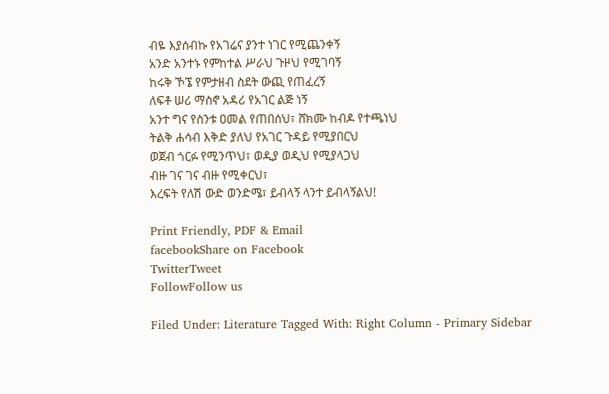ብዬ እያሰብኩ የአገሬና ያንተ ነገር የሚጨንቀኝ
አንድ አንተኑ የምከተል ሥራህ ጉዞህ የሚገባኝ
ከሩቅ ኾኜ የምታዘብ ስደት ውጪ የጠፈረኝ
ለፍቶ ሠሪ ማስኖ አዳሪ የአገር ልጅ ነኝ
አንተ ግና የስንቱ ዐመል የጠበሰህ፣ ሸክሙ ከብዶ የተጫነህ
ትልቅ ሐሳብ እቅድ ያለህ የአገር ጉዳይ የሚያበርህ
ወጀብ ጎርፉ የሚንጥህ፣ ወዲያ ወዲህ የሚያላጋህ
ብዙ ገና ገና ብዙ የሚቀርህ፣
እረፍት የለሽ ውድ ወንድሜ፣ ይብላኝ ላንተ ይብላኝልህ!

Print Friendly, PDF & Email
facebookShare on Facebook
TwitterTweet
FollowFollow us

Filed Under: Literature Tagged With: Right Column - Primary Sidebar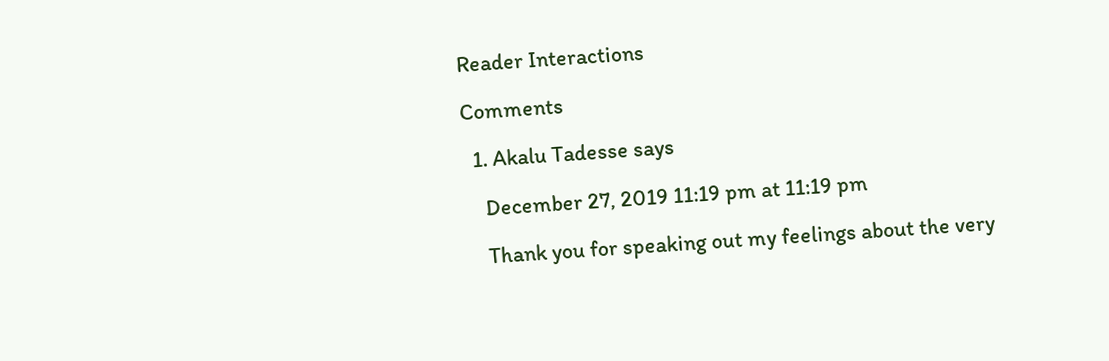Reader Interactions

Comments

  1. Akalu Tadesse says

    December 27, 2019 11:19 pm at 11:19 pm

    Thank you for speaking out my feelings about the very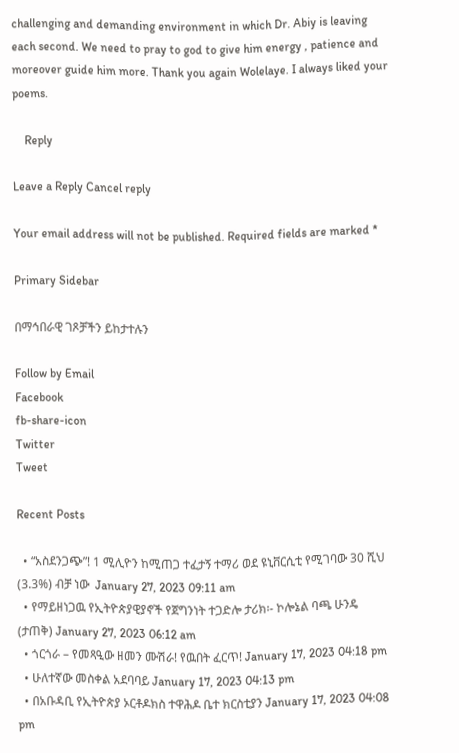challenging and demanding environment in which Dr. Abiy is leaving each second. We need to pray to god to give him energy , patience and moreover guide him more. Thank you again Wolelaye. I always liked your poems.

    Reply

Leave a Reply Cancel reply

Your email address will not be published. Required fields are marked *

Primary Sidebar

በማኅበራዊ ገጾቻችን ይከታተሉን

Follow by Email
Facebook
fb-share-icon
Twitter
Tweet

Recent Posts

  • “አስደንጋጭ”! 1 ሚሊዮን ከሚጠጋ ተፈታኝ ተማሪ ወደ ዩኒቨርሲቲ የሚገባው 30 ሺህ (3.3%) ብቻ ነው  January 27, 2023 09:11 am
  • የማይዘነጋዉ የኢትዮጵያዊያኖች የጀግንነት ተጋድሎ ታሪክ፡- ኮሎኔል ባጫ ሁንዴ (ታጠቅ) January 27, 2023 06:12 am
  • ጎርጎራ – የመጻዒው ዘመን ሙሽራ! የዉበት ፈርጥ! January 17, 2023 04:18 pm
  • ሁለተኛው መስቀል አደባባይ January 17, 2023 04:13 pm
  • በአቡዳቢ የኢትዮጵያ ኦርቶዶክስ ተዋሕዶ ቤተ ክርስቲያን January 17, 2023 04:08 pm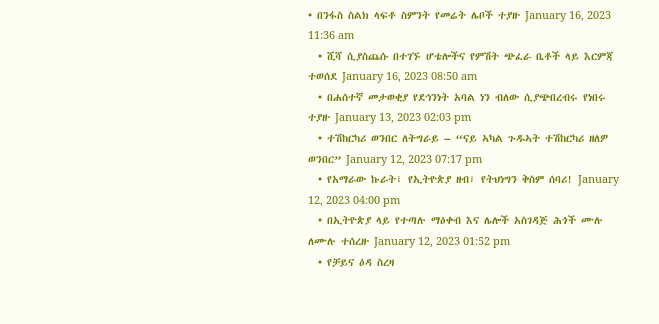• በንፋስ ስልክ ላፍቶ ስምንት የመሬት ሌቦች ተያዙ January 16, 2023 11:36 am
  • ሺሻ ሲያስጨሱ በተገኙ ሆቴሎችና የምሽት ጭፈራ ቤቶች ላይ እርምጃ ተወሰደ January 16, 2023 08:50 am
  • በሐሰተኛ መታወቂያ የደኅንነት አባል ነን ብለው ሲያጭበረብሩ የነበሩ ተያዙ January 13, 2023 02:03 pm
  • ተሽከርካሪ ወንበር ለትግራይ – “ናይ ኣካል ጉዱኣት ተሽከርካሪ ዘለዎ ወንበር” January 12, 2023 07:17 pm
  • የአማራው ኩራት፣ የኢትዮጵያ ዘብ፣ የትህነግን ቅስም ሰባሪ! January 12, 2023 04:00 pm
  • በኢትዮጵያ ላይ የተጣሉ ማዕቀብ እና ሌሎች አስገዳጅ ሕጎች ሙሉ ለሙሉ ተሰረዙ January 12, 2023 01:52 pm
  • የቻይና ዕዳ ስረዛ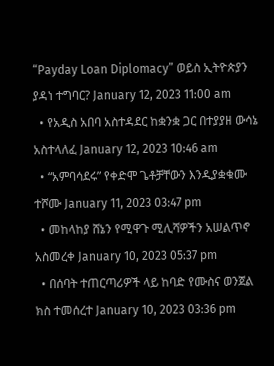“Payday Loan Diplomacy” ወይስ ኢትዮጵያን ያዳነ ተግባር? January 12, 2023 11:00 am
  • የአዲስ አበባ አስተዳደር ከቋንቋ ጋር በተያያዘ ውሳኔ አስተላለፈ January 12, 2023 10:46 am
  • “አምባሳደሩ” የቀድሞ ጌቶቻቸውን እንዲያቋቁሙ ተሾሙ January 11, 2023 03:47 pm
  • መከላከያ ሸኔን የሚዋጉ ሚሊሻዎችን አሠልጥኖ አስመረቀ January 10, 2023 05:37 pm
  • በሰባት ተጠርጣሪዎች ላይ ከባድ የሙስና ወንጀል ክስ ተመሰረተ January 10, 2023 03:36 pm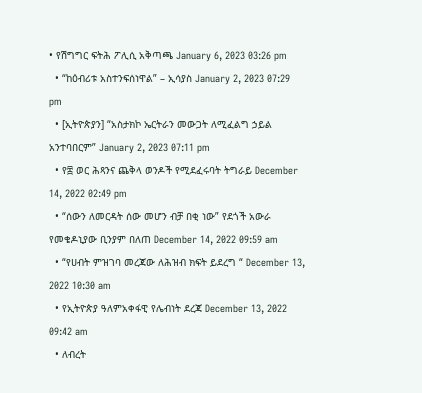• የሽግግር ፍትሕ ፖሊሲ አቅጣጫ January 6, 2023 03:26 pm
  • “ከዕብሪቱ አስተንፍሰነዋል” – ኢሳያስ January 2, 2023 07:29 pm
  • [ኢትዮጵያን] “አስታክኮ ኤርትራን መውጋት ለሚፈልግ ኃይል አንተባበርም” January 2, 2023 07:11 pm
  • የ፰ ወር ሕጻንና ጨቅላ ወንዶች የሚደፈሩባት ትግራይ December 14, 2022 02:49 pm
  • “ሰውን ለመርዳት ሰው መሆን ብቻ በቂ ነው” የደጎች አውራ የመቄዶኒያው ቢንያም በለጠ December 14, 2022 09:59 am
  • “የሀብት ምዝገባ መረጃው ለሕዝብ ክፍት ይደረግ “ December 13, 2022 10:30 am
  • የኢትዮጵያ ዓለምአቀፋዊ የሌብነት ደረጃ December 13, 2022 09:42 am
  • ለብረት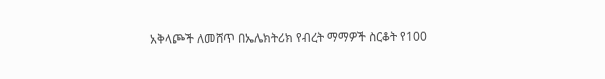አቅላጮች ለመሸጥ በኤሌክትሪክ የብረት ማማዎች ስርቆት የ100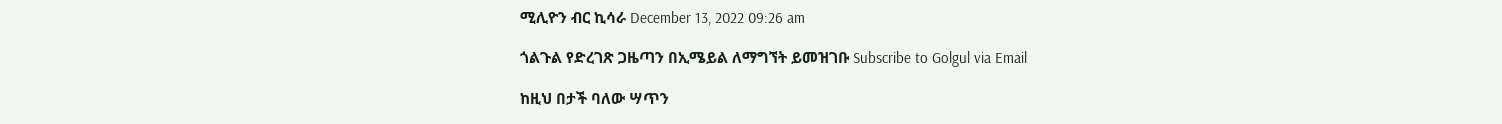ሚሊዮን ብር ኪሳራ December 13, 2022 09:26 am

ጎልጉል የድረገጽ ጋዜጣን በኢሜይል ለማግኘት ይመዝገቡ Subscribe to Golgul via Email

ከዚህ በታች ባለው ሣጥን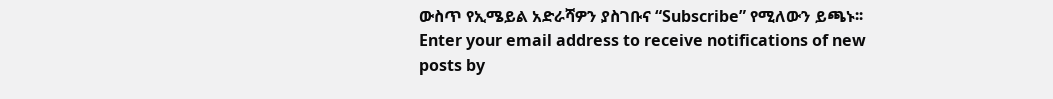ውስጥ የኢሜይል አድራሻዎን ያስገቡና “Subscribe” የሚለውን ይጫኑ፡፡
Enter your email address to receive notifications of new posts by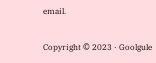email.

Copyright © 2023 · Goolgule